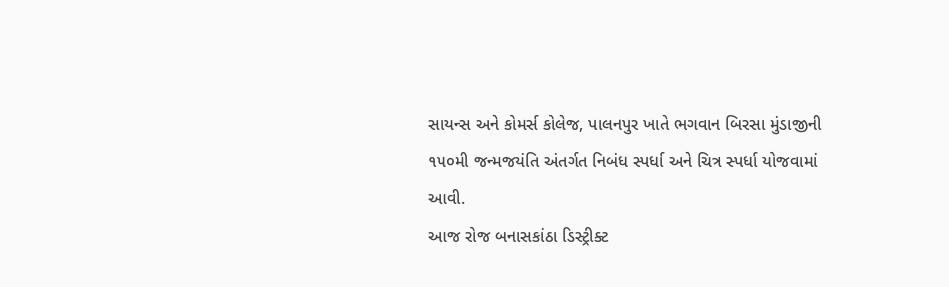સાયન્સ અને કોમર્સ કોલેજ, પાલનપુર ખાતે ભગવાન બિરસા મુંડાજીની ૧૫૦મી જન્મજયંતિ અંતર્ગત નિબંધ સ્પર્ધા અને ચિત્ર સ્પર્ધા યોજવામાં આવી.
આજ રોજ બનાસકાંઠા ડિસ્ટ્રીક્ટ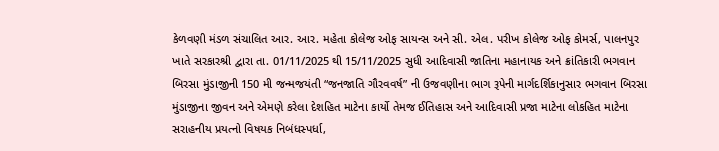કેળવણી મંડળ સંચાલિત આર. આર. મહેતા કોલેજ ઓફ સાયન્સ અને સી. એલ. પરીખ કોલેજ ઓફ કોમર્સ, પાલનપુર ખાતે સરકારશ્રી દ્વારા તા. 01/11/2025 થી 15/11/2025 સુધી આદિવાસી જાતિના મહાનાયક અને ક્રાંતિકારી ભગવાન બિરસા મુંડાજીની 150 મી જન્મજયંતી “જનજાતિ ગૌરવવર્ષ” ની ઉજવણીના ભાગ રૂપેની માર્ગદર્શિકાનુસાર ભગવાન બિરસા મુંડાજીના જીવન અને એમણે કરેલા દેશહિત માટેના કાર્યો તેમજ ઈતિહાસ અને આદિવાસી પ્રજા માટેના લોકહિત માટેના સરાહનીય પ્રયત્નો વિષયક નિબંધસ્પર્ધા,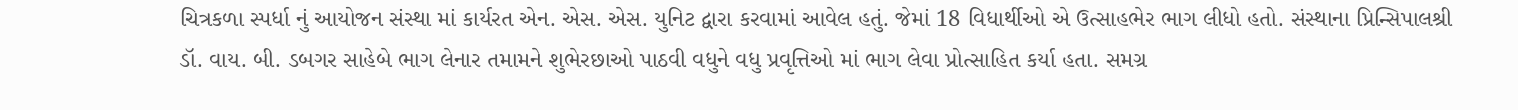ચિત્રકળા સ્પર્ધા નું આયોજન સંસ્થા માં કાર્યરત એન. એસ. એસ. યુનિટ દ્વારા કરવામાં આવેલ હતું. જેમાં 18 વિધાર્થીઓ એ ઉત્સાહભેર ભાગ લીધો હતો. સંસ્થાના પ્રિન્સિપાલશ્રી ડૉ. વાય. બી. ડબગર સાહેબે ભાગ લેનાર તમામને શુભેરછાઓ પાઠવી વધુને વધુ પ્રવૃત્તિઓ માં ભાગ લેવા પ્રોત્સાહિત કર્યા હતા. સમગ્ર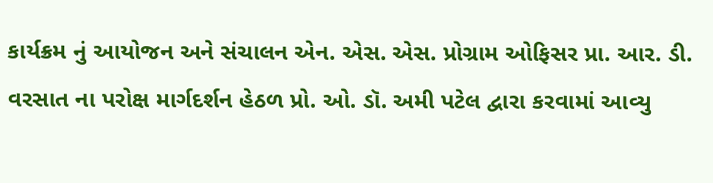કાર્યક્રમ નું આયોજન અને સંચાલન એન. એસ. એસ. પ્રોગ્રામ ઓફિસર પ્રા. આર. ડી. વરસાત ના પરોક્ષ માર્ગદર્શન હેઠળ પ્રો. ઓ. ડૉ. અમી પટેલ દ્વારા કરવામાં આવ્યુ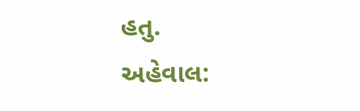હતુ.
અહેવાલ: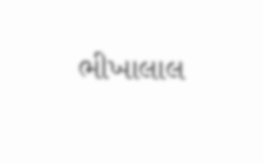ભીખાલાલ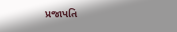પ્રજાપતિ